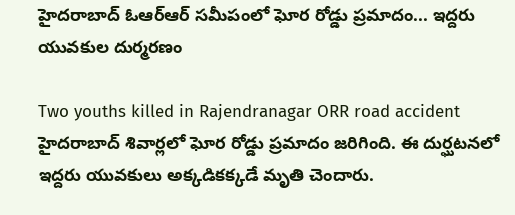హైదరాబాద్ ఓఆర్ఆర్ సమీపంలో ఘోర రోడ్డు ప్రమాదం... ఇద్దరు యువకుల దుర్మరణం

Two youths killed in Rajendranagar ORR road accident
హైదరాబాద్‌ శివార్లలో ఘోర రోడ్డు ప్రమాదం జరిగింది. ఈ దుర్ఘటనలో ఇద్దరు యువకులు అక్కడికక్కడే మృతి చెందారు.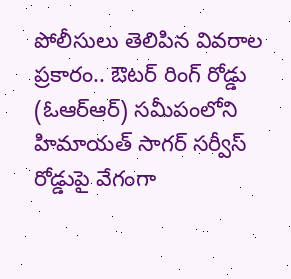పోలీసులు తెలిపిన వివరాల ప్రకారం.. ఔటర్ రింగ్ రోడ్డు (ఓఆర్ఆర్‌) సమీపంలోని హిమాయత్ సాగర్ సర్వీస్ రోడ్డుపై వేగంగా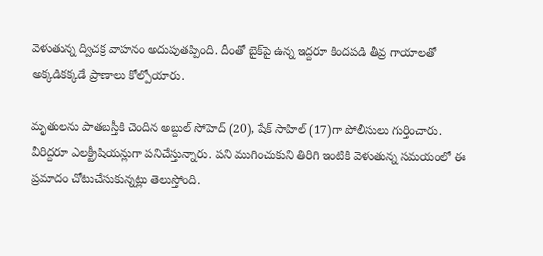వెళుతున్న ద్విచక్ర వాహనం అదుపుతప్పింది. దీంతో బైక్‌పై ఉన్న ఇద్దరూ కిందపడి తీవ్ర గాయాలతో అక్కడికక్కడే ప్రాణాలు కోల్పోయారు.

మృతులను పాతబస్తీకి చెందిన అబ్దుల్ సోహెద్ (20), షేక్ సాహిల్ (17)గా పోలీసులు గుర్తించారు. వీరిద్దరూ ఎలక్ట్రీషియన్లుగా పనిచేస్తున్నారు. పని ముగించుకుని తిరిగి ఇంటికి వెళుతున్న సమయంలో ఈ ప్రమాదం చోటుచేసుకున్నట్లు తెలుస్తోంది.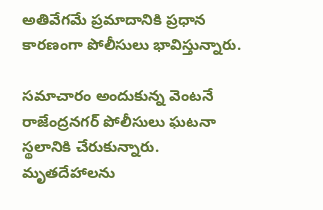అతివేగమే ప్రమాదానికి ప్రధాన కారణంగా పోలీసులు భావిస్తున్నారు.

సమాచారం అందుకున్న వెంటనే రాజేంద్రనగర్ పోలీసులు ఘటనా స్థలానికి చేరుకున్నారు. మృతదేహాలను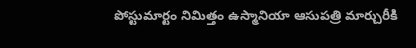పోస్టుమార్టం నిమిత్తం ఉస్మానియా ఆసుప‌త్రి మార్చురీకి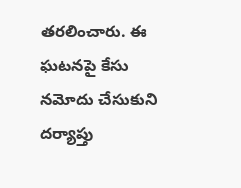తరలించారు. ఈ ఘటనపై కేసు నమోదు చేసుకుని దర్యాప్తు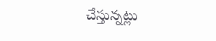చేస్తున్నట్లు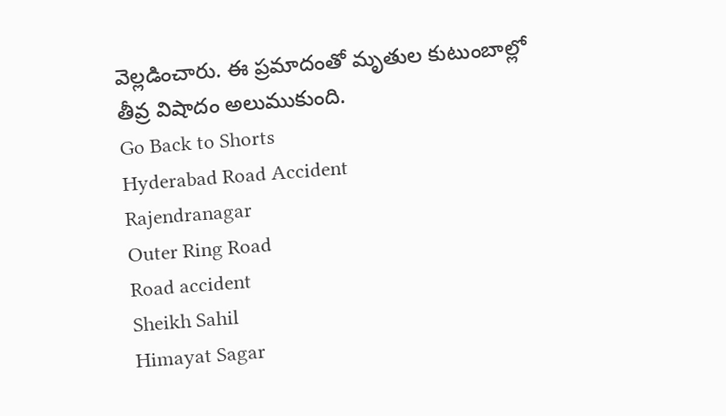వెల్లడించారు. ఈ ప్రమాదంతో మృతుల కుటుంబాల్లో తీవ్ర విషాదం అలుముకుంది.
Go Back to Shorts
Hyderabad Road Accident
Rajendranagar
Outer Ring Road
Road accident
Sheikh Sahil
Himayat Sagar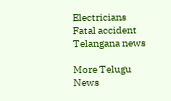Electricians
Fatal accident
Telangana news

More Telugu News